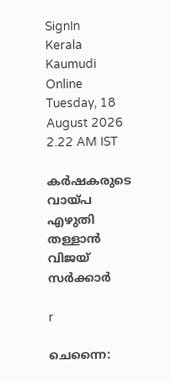SignIn
Kerala Kaumudi Online
Tuesday, 18 August 2026 2.22 AM IST

കർഷകരുടെ വായ്പ എഴുതി തള്ളാൻ വിജയ് സർക്കാർ

r

ചെന്നൈ: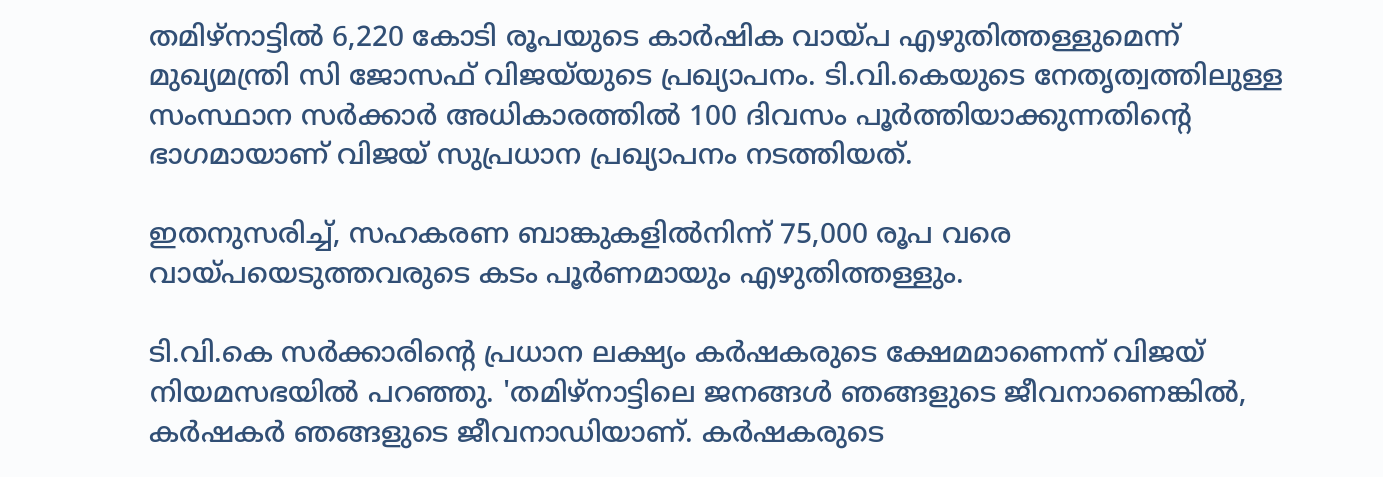തമിഴ്നാട്ടിൽ 6,220 കോടി രൂപയുടെ കാർഷിക വായ്പ എഴുതിത്തള്ളുമെന്ന് മുഖ്യമന്ത്രി സി ജോസഫ് വിജയ്‌യുടെ പ്രഖ്യാപനം. ടി.വി.കെയുടെ നേതൃത്വത്തിലുള്ള സംസ്ഥാന സർക്കാർ അധികാരത്തിൽ 100 ദിവസം പൂർത്തിയാക്കുന്നതിന്റെ ഭാഗമായാണ് വിജയ് സുപ്രധാന പ്രഖ്യാപനം നടത്തിയത്.

ഇതനുസരിച്ച്, സഹകരണ ബാങ്കുകളിൽനിന്ന് 75,000 രൂപ വരെ വായ്പയെടുത്തവരുടെ കടം പൂർണമായും എഴുതിത്തള്ളും.

ടി.വി.കെ സർക്കാരിന്റെ പ്രധാന ലക്ഷ്യം കർഷകരുടെ ക്ഷേമമാണെന്ന് വിജയ് നിയമസഭയിൽ പറഞ്ഞു. 'തമിഴ്നാട്ടിലെ ജനങ്ങൾ ഞങ്ങളുടെ ജീവനാണെങ്കിൽ, കർഷകർ ഞങ്ങളുടെ ജീവനാഡിയാണ്. കർഷകരുടെ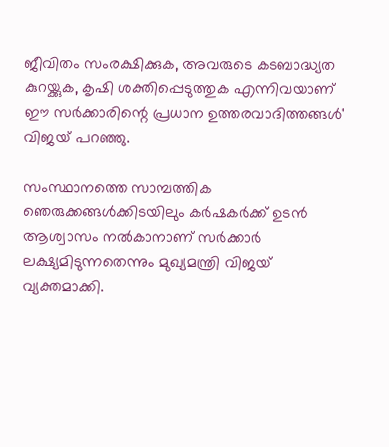ജീവിതം സംരക്ഷിക്കുക, അവരുടെ കടബാദ്ധ്യത കുറയ്ക്കുക, കൃഷി ശക്തിപ്പെടുത്തുക എന്നിവയാണ് ഈ സർക്കാരിന്റെ പ്രധാന ഉത്തരവാദിത്തങ്ങൾ' വിജയ് പറഞ്ഞു.

സംസ്ഥാനത്തെ സാമ്പത്തിക ഞെരുക്കങ്ങൾക്കിടയിലും കർഷകർക്ക് ഉടൻ ആശ്വാസം നൽകാനാണ് സർക്കാർ ലക്ഷ്യമിടുന്നതെന്നും മുഖ്യമന്ത്രി വിജയ് വ്യക്തമാക്കി.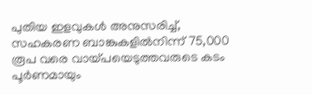പുതിയ ഇളവുകൾ അനുസരിച്ച്, സഹകരണ ബാങ്കുകളിൽനിന്ന് 75,000 രൂപ വരെ വായ്പയെടുത്തവരുടെ കടം പൂർണമായും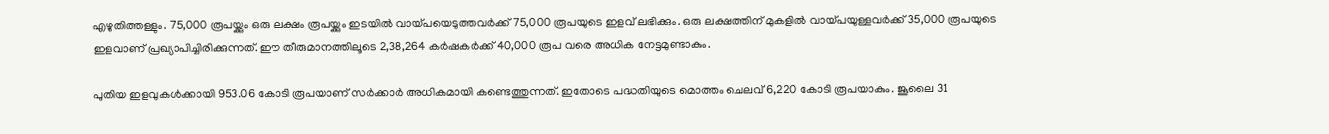എഴുതിത്തള്ളും. 75,000 രൂപയ്ക്കും ഒരു ലക്ഷം രൂപയ്ക്കും ഇടയിൽ വായ്പയെടുത്തവർക്ക് 75,000 രൂപയുടെ ഇളവ് ലഭിക്കും. ഒരു ലക്ഷത്തിന് മുകളിൽ വായ്പയുള്ളവർക്ക് 35,000 രൂപയുടെ ഇളവാണ് പ്രഖ്യാപിച്ചിരിക്കുന്നത്. ഈ തീരുമാനത്തിലൂടെ 2,38,264 കർഷകർക്ക് 40,000 രൂപ വരെ അധിക നേട്ടമുണ്ടാകും.

പുതിയ ഇളവുകൾക്കായി 953.06 കോടി രൂപയാണ് സർക്കാർ അധികമായി കണ്ടെത്തുന്നത്. ഇതോടെ പദ്ധതിയുടെ മൊത്തം ചെലവ് 6,220 കോടി രൂപയാകും. ജൂലൈ 31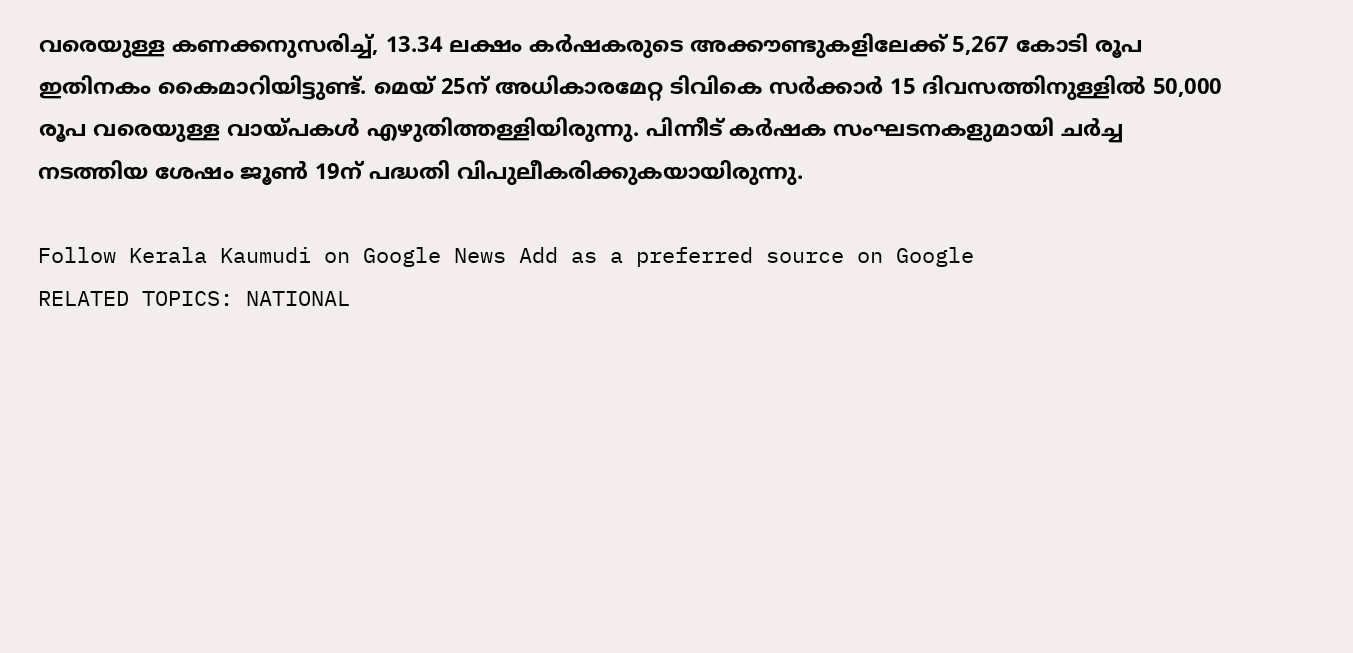വരെയുള്ള കണക്കനുസരിച്ച്, 13.34 ലക്ഷം കർഷകരുടെ അക്കൗണ്ടുകളിലേക്ക് 5,267 കോടി രൂപ ഇതിനകം കൈമാറിയിട്ടുണ്ട്. മെയ് 25ന് അധികാരമേറ്റ ടിവികെ സർക്കാർ 15 ദിവസത്തിനുള്ളിൽ 50,000 രൂപ വരെയുള്ള വായ്പകൾ എഴുതിത്തള്ളിയിരുന്നു. പിന്നീട് കർഷക സംഘടനകളുമായി ചർച്ച നടത്തിയ ശേഷം ജൂൺ 19ന് പദ്ധതി വിപുലീകരിക്കുകയായിരുന്നു.

Follow Kerala Kaumudi on Google News Add as a preferred source on Google
RELATED TOPICS: NATIONAL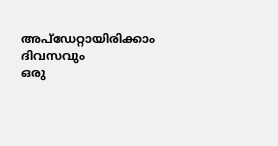അപ്ഡേറ്റായിരിക്കാം ദിവസവും
ഒരു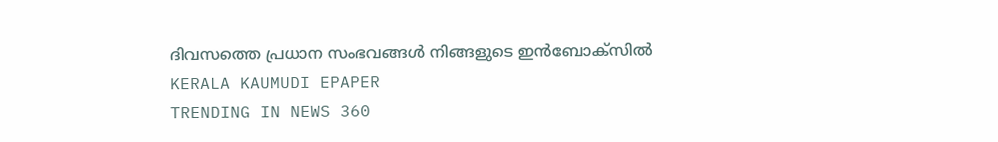ദിവസത്തെ പ്രധാന സംഭവങ്ങൾ നിങ്ങളുടെ ഇൻബോക്സിൽ
KERALA KAUMUDI EPAPER
TRENDING IN NEWS 360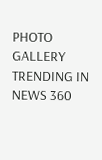PHOTO GALLERY
TRENDING IN NEWS 360